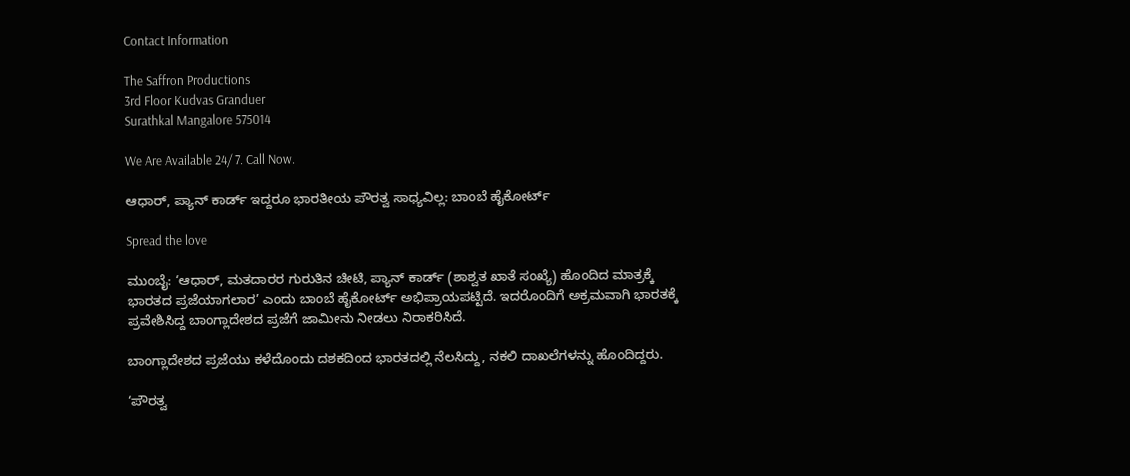Contact Information

The Saffron Productions
3rd Floor Kudvas Granduer
Surathkal Mangalore 575014

We Are Available 24/ 7. Call Now.

ಆಧಾರ್‌, ಪ್ಯಾನ್‌ ಕಾರ್ಡ್‌ ಇದ್ದರೂ ಭಾರತೀಯ ಪೌರತ್ವ ಸಾಧ್ಯವಿಲ್ಲ: ಬಾಂಬೆ ಹೈಕೋರ್ಟ್

Spread the love

ಮುಂಬೈ: ‘ಆಧಾರ್‌, ಮತದಾರರ ಗುರುತಿನ ಚೀಟಿ, ಪ್ಯಾನ್‌ ಕಾರ್ಡ್ (ಶಾಶ್ವತ ಖಾತೆ ಸಂಖ್ಯೆ) ಹೊಂದಿದ ಮಾತ್ರಕ್ಕೆ ಭಾರತದ ಪ್ರಜೆಯಾಗಲಾರ’ ಎಂದು ಬಾಂಬೆ ಹೈಕೋರ್ಟ್‌ ಅಭಿಪ್ರಾಯಪಟ್ಟಿದೆ. ಇದರೊಂದಿಗೆ ಅಕ್ರಮವಾಗಿ ಭಾರತಕ್ಕೆ ಪ‍್ರವೇಶಿಸಿದ್ದ ಬಾಂಗ್ಲಾದೇಶದ ಪ್ರಜೆಗೆ ಜಾಮೀನು ನೀಡಲು ನಿರಾಕರಿಸಿದೆ.

ಬಾಂಗ್ಲಾದೇಶದ ಪ್ರಜೆಯು ಕಳೆದೊಂದು ದಶಕದಿಂದ ಭಾರತದಲ್ಲಿ ನೆಲಸಿದ್ದು, ನಕಲಿ ದಾಖಲೆಗಳನ್ನು ಹೊಂದಿದ್ದರು.

‘ಪೌರತ್ವ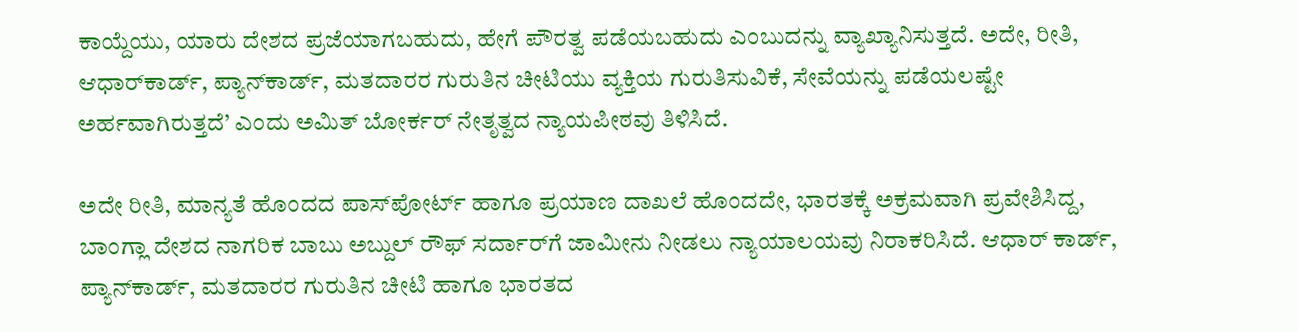ಕಾಯ್ದೆಯು, ಯಾರು ದೇಶದ ಪ್ರಜೆಯಾಗಬಹುದು, ಹೇಗೆ ಪೌರತ್ವ ಪಡೆಯಬಹುದು ಎಂಬುದನ್ನು ವ್ಯಾಖ್ಯಾನಿಸುತ್ತದೆ. ಅದೇ, ರೀತಿ, ಆಧಾರ್‌ಕಾರ್ಡ್‌, ಪ್ಯಾನ್‌ಕಾರ್ಡ್‌, ಮತದಾರರ ಗುರುತಿನ ಚೀಟಿಯು ವ್ಯಕ್ತಿಯ ಗುರುತಿಸುವಿಕೆ, ಸೇವೆಯನ್ನು ಪಡೆಯಲಷ್ಟೇ ಅರ್ಹವಾಗಿರುತ್ತದೆ’ ಎಂದು ಅಮಿತ್‌ ಬೋರ್ಕರ್‌ ನೇತೃತ್ವದ ನ್ಯಾಯಪೀಠವು ತಿಳಿಸಿದೆ.

ಅದೇ ರೀತಿ, ಮಾನ್ಯತೆ ಹೊಂದದ ಪಾಸ್‌ಪೋರ್ಟ್‌ ಹಾಗೂ ಪ್ರಯಾಣ ದಾಖಲೆ ಹೊಂದದೇ, ಭಾರತಕ್ಕೆ ಅಕ್ರಮವಾಗಿ ಪ್ರವೇಶಿಸಿದ್ದ, ಬಾಂಗ್ಲಾ ದೇಶದ ನಾಗರಿಕ ಬಾಬು ಅಬ್ದುಲ್‌ ರೌಫ್‌ ಸರ್ದಾರ್‌ಗೆ ಜಾಮೀನು ನೀಡಲು ನ್ಯಾಯಾಲಯವು ನಿರಾಕರಿಸಿದೆ. ಆಧಾರ್‌ ಕಾರ್ಡ್‌, ಪ್ಯಾನ್‌ಕಾರ್ಡ್‌, ಮತದಾರರ ಗುರುತಿನ ಚೀಟಿ ಹಾಗೂ ಭಾರತದ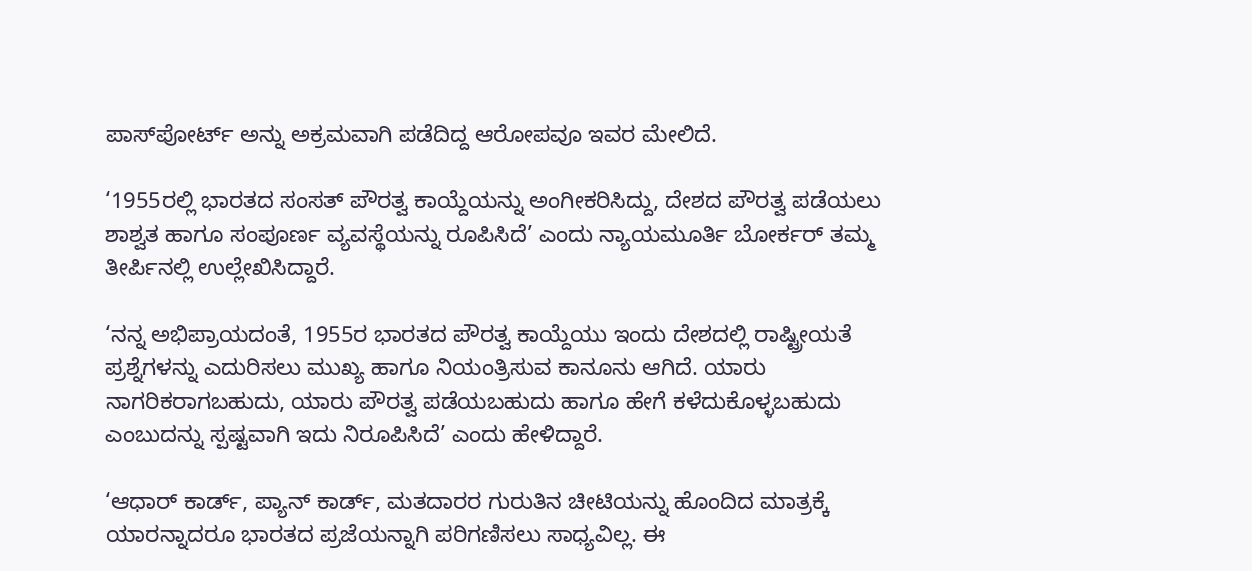ಪಾಸ್‌ಪೋರ್ಟ್‌ ಅನ್ನು ಅಕ್ರಮವಾಗಿ ಪಡೆದಿದ್ದ ಆರೋಪವೂ ಇವರ ಮೇಲಿದೆ.

‘1955ರಲ್ಲಿ ಭಾರತದ ಸಂಸತ್‌ ಪೌರತ್ವ ಕಾಯ್ದೆಯನ್ನು ಅಂಗೀಕರಿಸಿದ್ದು, ದೇಶದ ಪೌರತ್ವ ಪಡೆಯಲು ಶಾಶ್ವತ ಹಾಗೂ ಸಂಪೂರ್ಣ ವ್ಯವಸ್ಥೆಯನ್ನು ರೂಪಿಸಿದೆ’ ಎಂದು ನ್ಯಾಯಮೂರ್ತಿ ಬೋರ್ಕರ್‌ ತಮ್ಮ ತೀರ್ಪಿನಲ್ಲಿ ಉಲ್ಲೇಖಿಸಿದ್ದಾರೆ.

‘ನನ್ನ ಅಭಿಪ್ರಾಯದಂತೆ, 1955ರ ಭಾರತದ ಪೌರತ್ವ ಕಾಯ್ದೆಯು ಇಂದು ದೇಶದಲ್ಲಿ ರಾಷ್ಟ್ರೀಯತೆ ಪ್ರಶ್ನೆಗಳನ್ನು ಎದುರಿಸಲು ಮುಖ್ಯ ಹಾಗೂ ನಿಯಂತ್ರಿಸುವ ಕಾನೂನು ಆಗಿದೆ. ಯಾರು ನಾಗರಿಕರಾಗಬಹುದು, ಯಾರು ಪೌರತ್ವ ಪಡೆಯಬಹುದು ಹಾಗೂ ಹೇಗೆ ಕಳೆದುಕೊಳ್ಳಬಹುದು ಎಂಬುದನ್ನು ಸ್ಪಷ್ಟವಾಗಿ ಇದು ನಿರೂಪಿಸಿದೆ’ ಎಂದು ಹೇಳಿದ್ದಾರೆ.

‘ಆಧಾರ್‌ ಕಾರ್ಡ್‌, ಪ್ಯಾನ್‌ ಕಾರ್ಡ್‌, ಮತದಾರರ ಗುರುತಿನ ಚೀಟಿಯನ್ನು ಹೊಂದಿದ ಮಾತ್ರಕ್ಕೆ ಯಾರನ್ನಾದರೂ ಭಾರತದ ಪ್ರಜೆಯನ್ನಾಗಿ ಪರಿಗಣಿಸಲು ಸಾಧ್ಯವಿಲ್ಲ. ಈ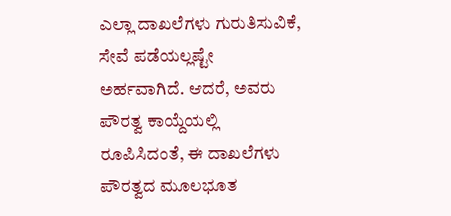ಎಲ್ಲಾ ದಾಖಲೆಗಳು ಗುರುತಿಸುವಿಕೆ, ಸೇವೆ ಪಡೆಯಲ್ಲಷ್ಟೇ ಅರ್ಹವಾಗಿದೆ. ಆದರೆ, ಅವರು ಪೌರತ್ವ ಕಾಯ್ದೆಯಲ್ಲಿ ರೂಪಿಸಿದಂತೆ, ಈ ದಾಖಲೆಗಳು ಪೌರತ್ವದ ಮೂಲಭೂತ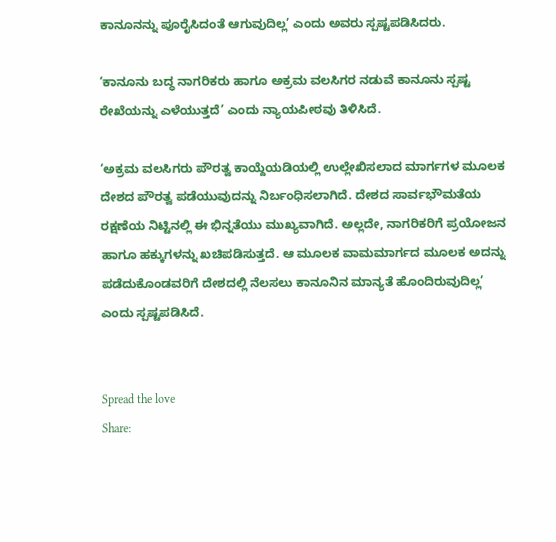ಕಾನೂನನ್ನು ಪೂರೈಸಿದಂತೆ ಆಗುವುದಿಲ್ಲ’ ಎಂದು ಅವರು ಸ್ಪಷ್ಟಪಡಿಸಿದರು.

‘ಕಾನೂನು ಬದ್ಧ ನಾಗರಿಕರು ಹಾಗೂ ಅಕ್ರಮ ವಲಸಿಗರ ನಡುವೆ ಕಾನೂನು ಸ್ಪಷ್ಟ ರೇಖೆಯನ್ನು ಎಳೆಯುತ್ತದೆ’ ಎಂದು ನ್ಯಾಯಪೀಠವು ತಿಳಿಸಿದೆ.

‘ಅಕ್ರಮ ವಲಸಿಗರು ಪೌರತ್ವ ಕಾಯ್ದೆಯಡಿಯಲ್ಲಿ ಉಲ್ಲೇಖಿಸಲಾದ ಮಾರ್ಗಗಳ ಮೂಲಕ ದೇಶದ ಪೌರತ್ವ ಪಡೆಯುವುದನ್ನು ನಿರ್ಬಂಧಿಸಲಾಗಿದೆ. ದೇಶದ ಸಾರ್ವಭೌಮತೆಯ ರಕ್ಷಣೆಯ ನಿಟ್ಟಿನಲ್ಲಿ ಈ ಭಿನ್ನತೆಯು ಮುಖ್ಯವಾಗಿದೆ. ಅಲ್ಲದೇ, ನಾಗರಿಕರಿಗೆ ಪ್ರಯೋಜನ ಹಾಗೂ ಹಕ್ಕುಗಳನ್ನು ಖಚಿಪಡಿಸುತ್ತದೆ. ಆ ಮೂಲಕ ವಾಮಮಾರ್ಗದ ಮೂಲಕ ಅದನ್ನು ಪಡೆದುಕೊಂಡವರಿಗೆ ದೇಶದಲ್ಲಿ ನೆಲಸಲು ಕಾನೂನಿನ ಮಾನ್ಯತೆ ಹೊಂದಿರುವುದಿಲ್ಲ’ ಎಂದು ಸ್ಪಷ್ಟಪಡಿಸಿದೆ.


Spread the love
Share: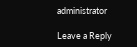administrator

Leave a Reply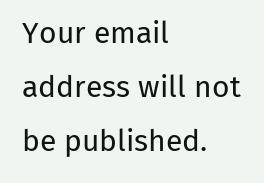Your email address will not be published.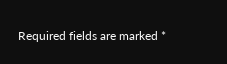Required fields are marked *